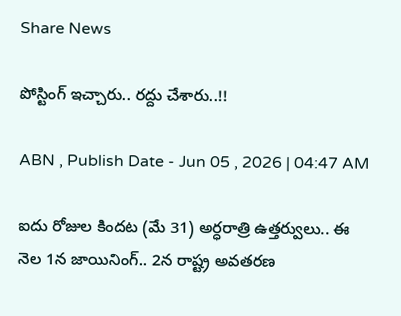Share News

పోస్టింగ్‌ ఇచ్చారు.. రద్దు చేశారు..!!

ABN , Publish Date - Jun 05 , 2026 | 04:47 AM

ఐదు రోజుల కిందట (మే 31) అర్ధరాత్రి ఉత్తర్వులు.. ఈ నెల 1న జాయినింగ్‌.. 2న రాష్ట్ర అవతరణ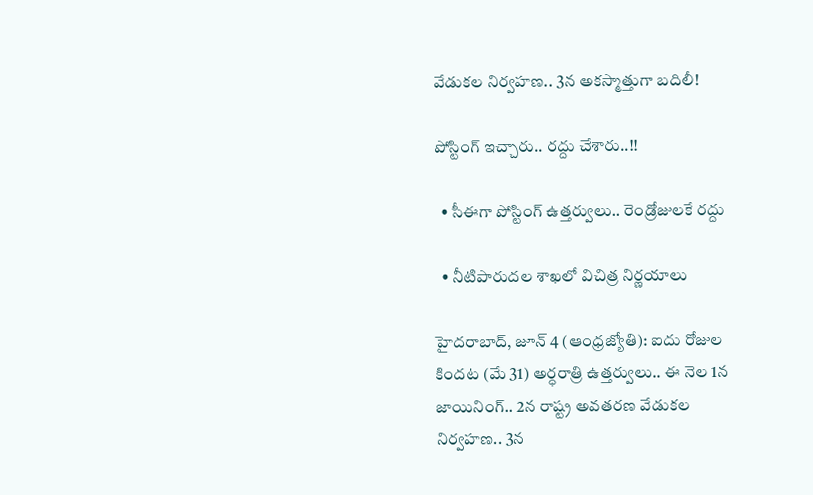వేడుకల నిర్వహణ.. 3న అకస్మాత్తుగా బదిలీ!

పోస్టింగ్‌ ఇచ్చారు.. రద్దు చేశారు..!!

  • సీఈగా పోస్టింగ్‌ ఉత్తర్వులు.. రెండ్రోజులకే రద్దు

  • నీటిపారుదల శాఖలో విచిత్ర నిర్ణయాలు

హైదరాబాద్‌, జూన్‌ 4 (ఆంధ్రజ్యోతి): ఐదు రోజుల కిందట (మే 31) అర్ధరాత్రి ఉత్తర్వులు.. ఈ నెల 1న జాయినింగ్‌.. 2న రాష్ట్ర అవతరణ వేడుకల నిర్వహణ.. 3న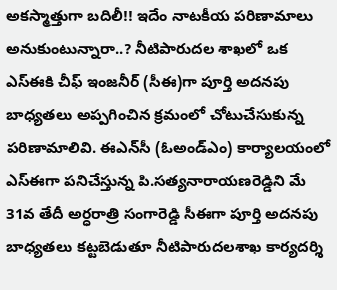అకస్మాత్తుగా బదిలీ!! ఇదేం నాటకీయ పరిణామాలు అనుకుంటున్నారా..? నీటిపారుదల శాఖలో ఒక ఎస్‌ఈకి చీఫ్‌ ఇంజనీర్‌ (సీఈ)గా పూర్తి అదనపు బాధ్యతలు అప్పగించిన క్రమంలో చోటుచేసుకున్న పరిణామాలివి. ఈఎన్‌సీ (ఓఅండ్‌ఎం) కార్యాలయంలో ఎస్‌ఈగా పనిచేస్తున్న పి.సత్యనారాయణరెడ్డిని మే 31వ తేదీ అర్ధరాత్రి సంగారెడ్డి సీఈగా పూర్తి అదనపు బాధ్యతలు కట్టబెడుతూ నీటిపారుదలశాఖ కార్యదర్శి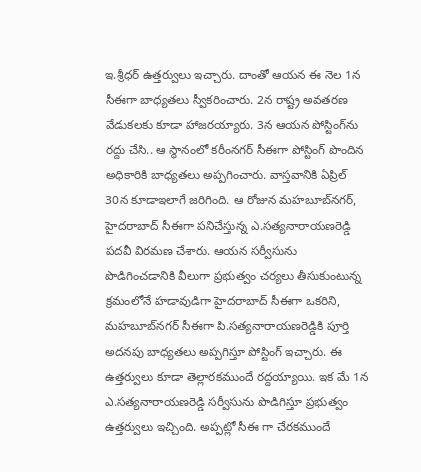ఇ.శ్రీధర్‌ ఉత్తర్వులు ఇచ్చారు. దాంతో ఆయన ఈ నెల 1న సీఈగా బాధ్యతలు స్వీకరించారు. 2న రాష్ట్ర అవతరణ వేడుకలకు కూడా హాజరయ్యారు. 3న ఆయన పోస్టింగ్‌ను రద్దు చేసి.. ఆ స్థానంలో కరీంనగర్‌ సీఈగా పోస్టింగ్‌ పొందిన అధికారికి బాధ్యతలు అప్పగించారు. వాస్తవానికి ఏప్రిల్‌ 30న కూడాఇలాగే జరిగింది. ఆ రోజున మహబూబ్‌నగర్‌, హైదరాబాద్‌ సీఈగా పనిచేస్తున్న ఎ.సత్యనారాయణరెడ్డి పదవీ విరమణ చేశారు. ఆయన సర్వీసును పొడిగించడానికి వీలుగా ప్రభుత్వం చర్యలు తీసుకుంటున్న క్రమంలోనే హడావుడిగా హైదరాబాద్‌ సీఈగా ఒకరిని, మహబూబ్‌నగర్‌ సీఈగా పి.సత్యనారాయణరెడ్డికి పూర్తి అదనపు బాధ్యతలు అప్పగిస్తూ పోస్టింగ్‌ ఇచ్చారు. ఈ ఉత్తర్వులు కూడా తెల్లారకముందే రద్దయ్యాయి. ఇక మే 1న ఎ.సత్యనారాయణరెడ్డి సర్వీసును పొడిగిస్తూ ప్రభుత్వం ఉత్తర్వులు ఇచ్చింది. అప్పట్లో సీఈ గా చేరకముందే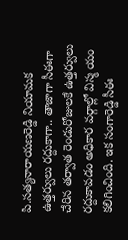పి.సత్యనారాయణరెడ్డి నియామక ఉత్తర్వులు రద్దుకాగా.. తాజాగా సీఈగా చేరిన తర్వాత రెండురోజులకే ఉత్తర్వులు రద్దుకావడం అధికార వర్గాల్లో విస్మ యం కలిగించింది. ఇక సంగారెడ్డి సీఈ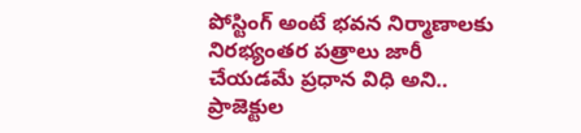పోస్టింగ్‌ అంటే భవన నిర్మాణాలకు నిరభ్యంతర పత్రాలు జారీ చేయడమే ప్రధాన విధి అని.. ప్రాజెక్టుల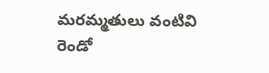మరమ్మతులు వంటివి రెండో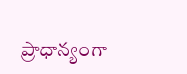ప్రాధాన్యంగా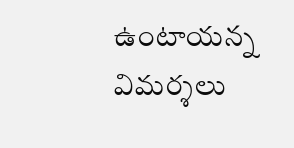ఉంటాయన్న విమర్శలు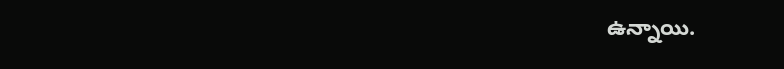ఉన్నాయి.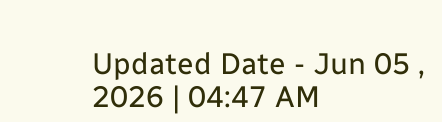Updated Date - Jun 05 , 2026 | 04:47 AM